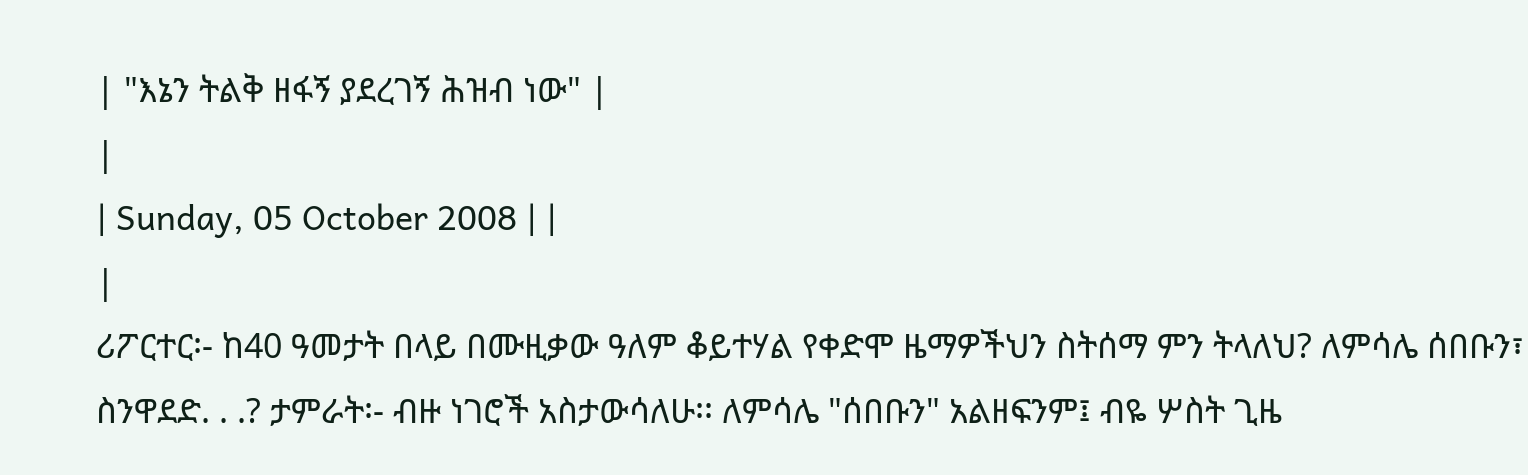| "እኔን ትልቅ ዘፋኝ ያደረገኝ ሕዝብ ነው" |
|
| Sunday, 05 October 2008 | |
|
ሪፖርተር፡- ከ40 ዓመታት በላይ በሙዚቃው ዓለም ቆይተሃል የቀድሞ ዜማዎችህን ስትሰማ ምን ትላለህ? ለምሳሌ ሰበቡን፣ ስንዋደድ. . .? ታምራት፡- ብዙ ነገሮች አስታውሳለሁ፡፡ ለምሳሌ "ሰበቡን" አልዘፍንም፤ ብዬ ሦስት ጊዜ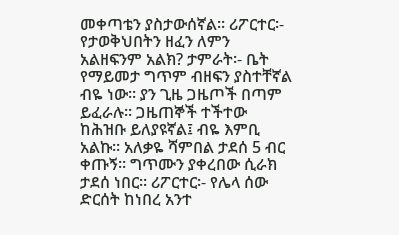መቀጣቴን ያስታውሰኛል፡፡ ሪፖርተር፡- የታወቅህበትን ዘፈን ለምን አልዘፍንም አልክ? ታምራት፡- ቤት የማይመታ ግጥም ብዘፍን ያስተቸኛል ብዬ ነው፡፡ ያን ጊዜ ጋዜጦች በጣም ይፈራሉ፡፡ ጋዜጠኞች ተችተው ከሕዝቡ ይለያዩኛል፤ ብዬ እምቢ አልኩ፡፡ አለቃዬ ሻምበል ታደሰ 5 ብር ቀጡኝ፡፡ ግጥሙን ያቀረበው ሲራክ ታደሰ ነበር፡፡ ሪፖርተር፡- የሌላ ሰው ድርሰት ከነበረ አንተ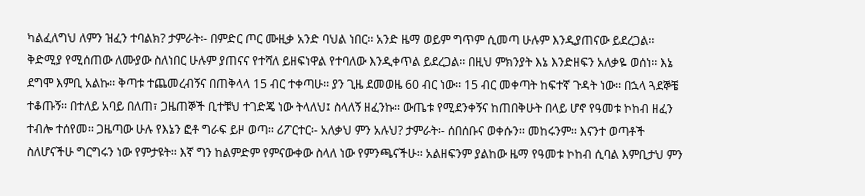ካልፈለግህ ለምን ዝፈን ተባልክ? ታምራት፡- በምድር ጦር ሙዚቃ አንድ ባህል ነበር፡፡ አንድ ዜማ ወይም ግጥም ሲመጣ ሁሉም እንዲያጠናው ይደረጋል፡፡ ቅድሚያ የሚሰጠው ለሙያው ስለነበር ሁሉም ያጠናና የተሻለ ይዘፍነዋል የተባለው እንዲቀጥል ይደረጋል፡፡ በዚህ ምክንያት እኔ እንድዘፍን አለቃዬ ወሰነ፡፡ እኔ ደግሞ እምቢ አልኩ፡፡ ቅጣቱ ተጨመረብኝና በጠቅላላ 15 ብር ተቀጣሁ፡፡ ያን ጊዜ ደመወዜ 60 ብር ነው፡፡ 15 ብር መቀጣት ከፍተኛ ጉዳት ነው፡፡ በኋላ ጓደኞቼ ተቆጡኝ፡፡ በተለይ አባይ በለጠ፣ ጋዜጠኞች ቢተቹህ ተገድጄ ነው ትላለህ፤ ስላለኝ ዘፈንኩ፡፡ ውጤቱ የሚደንቀኝና ከጠበቅሁት በላይ ሆኖ የዓመቱ ኮከብ ዘፈን ተብሎ ተሰየመ፡፡ ጋዜጣው ሁሉ የእኔን ፎቶ ግራፍ ይዞ ወጣ፡፡ ሪፖርተር፡- አለቃህ ምን አሉህ? ታምራት፡- ሰበሰቡና ወቀሱን፡፡ መከሩንም፡፡ እናንተ ወጣቶች ስለሆናችሁ ግርግሩን ነው የምታዩት፡፡ እኛ ግን ከልምድም የምናውቀው ስላለ ነው የምንጫናችሁ፡፡ አልዘፍንም ያልከው ዜማ የዓመቱ ኮከብ ሲባል እምቢታህ ምን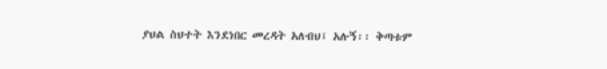ያህል ስህተት እንደነበር መረዳት አለብህ፤ አሉኝ፡፡ ቅጣቱም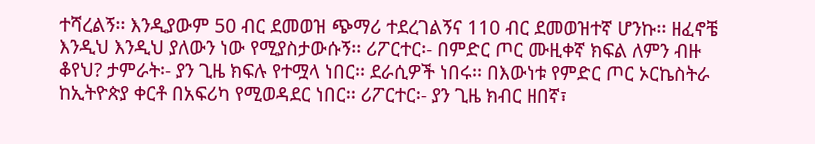ተሻረልኝ፡፡ እንዲያውም 50 ብር ደመወዝ ጭማሪ ተደረገልኝና 110 ብር ደመወዝተኛ ሆንኩ፡፡ ዘፈኖቼ እንዲህ እንዲህ ያለውን ነው የሚያስታውሱኝ፡፡ ሪፖርተር፡- በምድር ጦር ሙዚቀኛ ክፍል ለምን ብዙ ቆየህ? ታምራት፡- ያን ጊዜ ክፍሉ የተሟላ ነበር፡፡ ደራሲዎች ነበሩ፡፡ በእውነቱ የምድር ጦር ኦርኬስትራ ከኢትዮጵያ ቀርቶ በአፍሪካ የሚወዳደር ነበር፡፡ ሪፖርተር፡- ያን ጊዜ ክብር ዘበኛ፣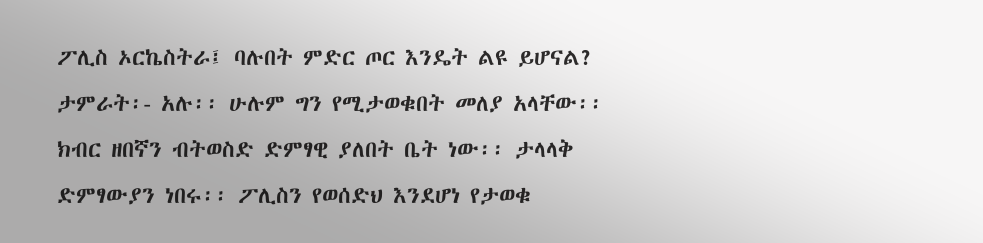ፖሊስ ኦርኬስትራ፤ ባሉበት ምድር ጦር እንዴት ልዩ ይሆናል? ታምራት፡- አሉ፡፡ ሁሉም ግን የሚታወቁበት መለያ አላቸው፡፡ ክብር ዘበኛን ብትወስድ ድምፃዊ ያለበት ቤት ነው፡፡ ታላላቅ ድምፃውያን ነበሩ፡፡ ፖሊስን የወሰድህ እንደሆነ የታወቁ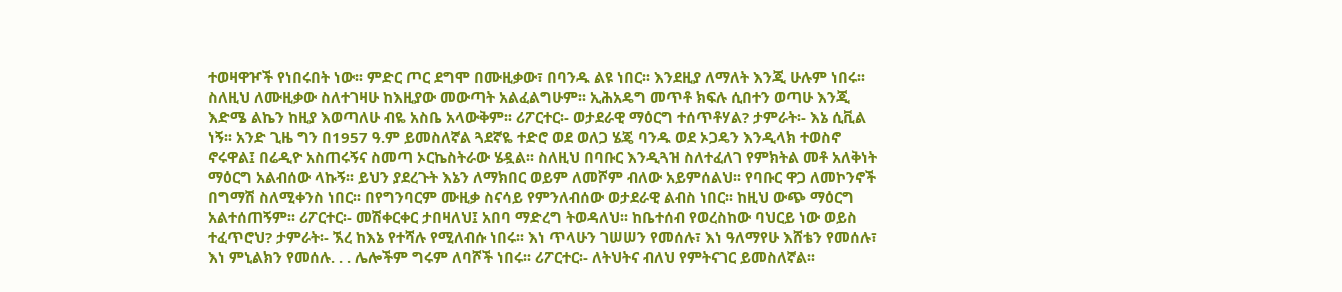ተወዛዋዦች የነበሩበት ነው፡፡ ምድር ጦር ደግሞ በሙዚቃው፣ በባንዱ ልዩ ነበር፡፡ እንደዚያ ለማለት እንጂ ሁሉም ነበሩ፡፡ ስለዚህ ለሙዚቃው ስለተገዛሁ ከእዚያው መውጣት አልፈልግሁም፡፡ ኢሕአዴግ መጥቶ ክፍሉ ሲበተን ወጣሁ እንጂ እድሜ ልኬን ከዚያ እወጣለሁ ብዬ አስቤ አላውቅም፡፡ ሪፖርተር፡- ወታደራዊ ማዕርግ ተሰጥቶሃል? ታምራት፡- እኔ ሲቪል ነኝ፡፡ አንድ ጊዜ ግን በ1957 ዓ.ም ይመስለኛል ጓደኛዬ ተድሮ ወደ ወለጋ ሄጄ ባንዱ ወደ ኦጋዴን እንዲላክ ተወስኖ ኖሩዋል፤ በሬዲዮ አስጠሩኝና ስመጣ ኦርኬስትራው ሄዷል፡፡ ስለዚህ በባቡር እንዲጓዝ ስለተፈለገ የምክትል መቶ አለቅነት ማዕርግ አልብሰው ላኩኝ፡፡ ይህን ያደረጉት እኔን ለማክበር ወይም ለመሾም ብለው አይምሰልህ፡፡ የባቡር ዋጋ ለመኮንኖች በግማሽ ስለሚቀንስ ነበር፡፡ በየግንባርም ሙዚቃ ስናሳይ የምንለብሰው ወታደራዊ ልብስ ነበር፡፡ ከዚህ ውጭ ማዕርግ አልተሰጠኝም፡፡ ሪፖርተር፡- መሽቀርቀር ታበዛለህ፤ አበባ ማድረግ ትወዳለህ፡፡ ከቤተሰብ የወረስከው ባህርይ ነው ወይስ ተፈጥሮህ? ታምራት፡- ኧረ ከእኔ የተሻሉ የሚለብሱ ነበሩ፡፡ እነ ጥላሁን ገሠሠን የመሰሉ፣ እነ ዓለማየሁ እሸቴን የመሰሉ፣ እነ ምኒልክን የመሰሉ. . . ሌሎችም ግሩም ለባሾች ነበሩ፡፡ ሪፖርተር፡- ለትህትና ብለህ የምትናገር ይመስለኛል፡፡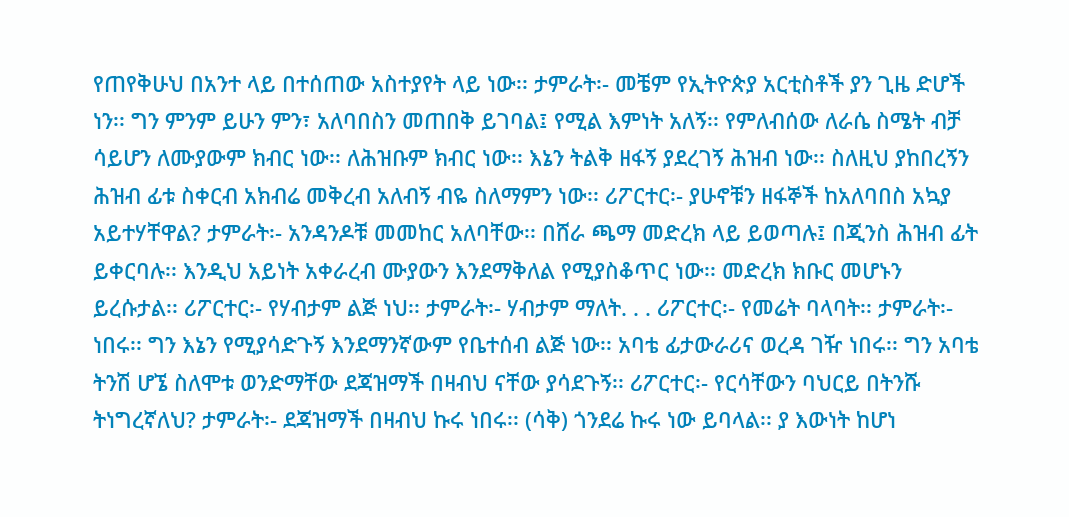የጠየቅሁህ በአንተ ላይ በተሰጠው አስተያየት ላይ ነው፡፡ ታምራት፡- መቼም የኢትዮጵያ አርቲስቶች ያን ጊዜ ድሆች ነን፡፡ ግን ምንም ይሁን ምን፣ አለባበስን መጠበቅ ይገባል፤ የሚል እምነት አለኝ፡፡ የምለብሰው ለራሴ ስሜት ብቻ ሳይሆን ለሙያውም ክብር ነው፡፡ ለሕዝቡም ክብር ነው፡፡ እኔን ትልቅ ዘፋኝ ያደረገኝ ሕዝብ ነው፡፡ ስለዚህ ያከበረኝን ሕዝብ ፊቱ ስቀርብ አክብሬ መቅረብ አለብኝ ብዬ ስለማምን ነው፡፡ ሪፖርተር፡- ያሁኖቹን ዘፋኞች ከአለባበስ አኳያ አይተሃቸዋል? ታምራት፡- አንዳንዶቹ መመከር አለባቸው፡፡ በሸራ ጫማ መድረክ ላይ ይወጣሉ፤ በጂንስ ሕዝብ ፊት ይቀርባሉ፡፡ እንዲህ አይነት አቀራረብ ሙያውን እንደማቅለል የሚያስቆጥር ነው፡፡ መድረክ ክቡር መሆኑን ይረሱታል፡፡ ሪፖርተር፡- የሃብታም ልጅ ነህ፡፡ ታምራት፡- ሃብታም ማለት. . . ሪፖርተር፡- የመሬት ባላባት፡፡ ታምራት፡- ነበሩ፡፡ ግን እኔን የሚያሳድጉኝ እንደማንኛውም የቤተሰብ ልጅ ነው፡፡ አባቴ ፊታውራሪና ወረዳ ገዥ ነበሩ፡፡ ግን አባቴ ትንሽ ሆኜ ስለሞቱ ወንድማቸው ደጃዝማች በዛብህ ናቸው ያሳደጉኝ፡፡ ሪፖርተር፡- የርሳቸውን ባህርይ በትንሹ ትነግረኛለህ? ታምራት፡- ደጃዝማች በዛብህ ኩሩ ነበሩ፡፡ (ሳቅ) ጎንደሬ ኩሩ ነው ይባላል፡፡ ያ እውነት ከሆነ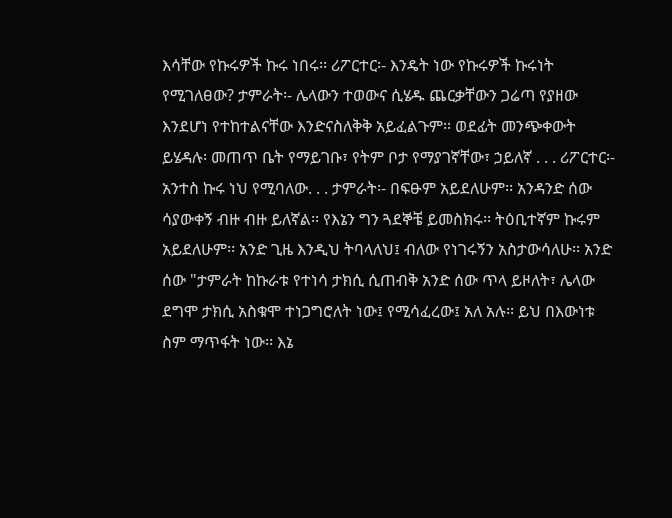እሳቸው የኩሩዎች ኩሩ ነበሩ፡፡ ሪፖርተር፡- እንዴት ነው የኩሩዎች ኩሩነት የሚገለፀው? ታምራት፡- ሌላውን ተወውና ሲሄዱ ጨርቃቸውን ጋሬጣ የያዘው እንደሆነ የተከተልናቸው እንድናስለቅቅ አይፈልጉም፡፡ ወደፊት መንጭቀውት ይሄዳሉ፡ መጠጥ ቤት የማይገቡ፣ የትም ቦታ የማያገኛቸው፣ ኃይለኛ . . . ሪፖርተር፡- አንተስ ኩሩ ነህ የሚባለው. . . ታምራት፡- በፍፁም አይደለሁም፡፡ አንዳንድ ሰው ሳያውቀኝ ብዙ ብዙ ይለኛል፡፡ የእኔን ግን ጓደኞቼ ይመስክሩ፡፡ ትዕቢተኛም ኩሩም አይደለሁም፡፡ አንድ ጊዜ እንዲህ ትባላለህ፤ ብለው የነገሩኝን አስታውሳለሁ፡፡ አንድ ሰው "ታምራት ከኩራቱ የተነሳ ታክሲ ሲጠብቅ አንድ ሰው ጥላ ይዞለት፣ ሌላው ደግሞ ታክሲ አስቁሞ ተነጋግሮለት ነው፤ የሚሳፈረው፤ አለ አሉ፡፡ ይህ በእውነቱ ስም ማጥፋት ነው፡፡ እኔ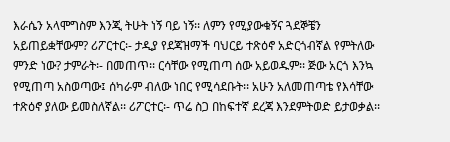እራሴን አላሞግስም እንጂ ትሁት ነኝ ባይ ነኝ፡፡ ለምን የሚያውቁኝና ጓደኞቼን አይጠይቋቸውም? ሪፖርተር፡- ታዲያ የደጃዝማች ባህርይ ተጽዕኖ አድርጎብኛል የምትለው ምንድ ነው? ታምራት፡- በመጠጥ፡፡ ርሳቸው የሚጠጣ ሰው አይወዱም፡፡ ጅው አርጎ እንኳ የሚጠጣ አስወጣው፤ ሰካራም ብለው ነበር የሚሳደቡት፡፡ አሁን አለመጠጣቴ የእሳቸው ተጽዕኖ ያለው ይመስለኛል፡፡ ሪፖርተር፡- ጥሬ ስጋ በከፍተኛ ደረጃ እንደምትወድ ይታወቃል፡፡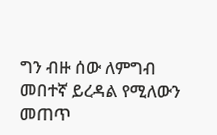ግን ብዙ ሰው ለምግብ መበተኛ ይረዳል የሚለውን መጠጥ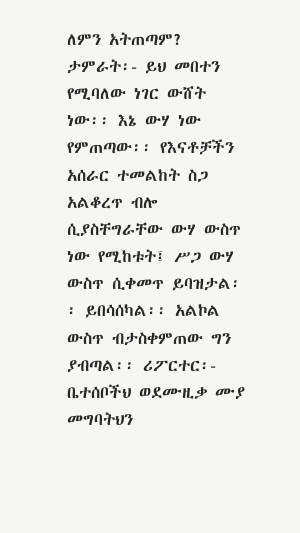ለምን አትጠጣም? ታምራት፡- ይህ መበተን የሚባለው ነገር ውሸት ነው፡፡ እኔ ውሃ ነው የምጠጣው፡፡ የእናቶቻችን አሰራር ተመልከት ስጋ አልቆረጥ ብሎ ሲያስቸግራቸው ውሃ ውስጥ ነው የሚከቱት፤ ሥጋ ውሃ ውስጥ ሲቀመጥ ይባዝታል፡፡ ይበሳሰካል፡፡ አልኮል ውስጥ ብታስቀምጠው ግን ያብጣል፡፡ ሪፖርተር፡- ቤተሰቦችህ ወደሙዚቃ ሙያ መግባትህን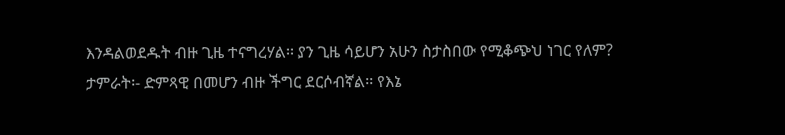እንዳልወደዱት ብዙ ጊዜ ተናግረሃል፡፡ ያን ጊዜ ሳይሆን አሁን ስታስበው የሚቆጭህ ነገር የለም? ታምራት፡- ድምጻዊ በመሆን ብዙ ችግር ደርሶብኛል፡፡ የእኔ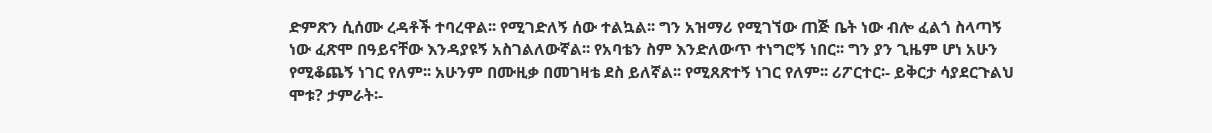ድምጽን ሲሰሙ ረዳቶች ተባረዋል፡፡ የሚገድለኝ ሰው ተልኳል፡፡ ግን አዝማሪ የሚገኘው ጠጅ ቤት ነው ብሎ ፈልጎ ስላጣኝ ነው ፈጽሞ በዓይናቸው እንዳያዩኝ አስገልለውኛል፡፡ የአባቴን ስም እንድለውጥ ተነግሮኝ ነበር፡፡ ግን ያን ጊዜም ሆነ አሁን የሚቆጨኝ ነገር የለም፡፡ አሁንም በሙዚቃ በመገዛቴ ደስ ይለኛል፡፡ የሚጸጽተኝ ነገር የለም፡፡ ሪፖርተር፡- ይቅርታ ሳያደርጉልህ ሞቱ? ታምራት፡-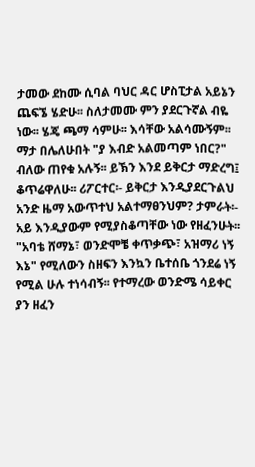ታመው ደከሙ ሲባል ባህር ዳር ሆስፒታል አይኔን ጨፍኜ ሄድሁ፡፡ ስለታመሙ ምን ያደርጉኛል ብዬ ነው፡፡ ሄጄ ጫማ ሳምሁ፡፡ እሳቸው አልሳሙኝም፡፡ ማታ በሌለሁበት "ያ እብድ አልመጣም ነበር?" ብለው ጠየቁ አሉኝ፡፡ ይኽን እንደ ይቅርታ ማድረግ፤ ቆጥሬዋለሁ፡፡ ሪፖርተር፡- ይቅርታ እንዲያደርጉልህ አንድ ዜማ አውጥተህ አልተማፀንህም? ታምራት፡- አይ እንዲያውም የሚያስቆጣቸው ነው የዘፈንሁት፡፡ "አባቴ ሸማኔ፣ ወንድሞቼ ቀጥቃጭ፣ አዝማሪ ነኝ እኔ" የሚለውን ስዘፍን እንኳን ቤተሰቤ ጎንደሬ ነኝ የሚል ሁሉ ተነሳብኝ፡፡ የተማረው ወንድሜ ሳይቀር ያን ዘፈን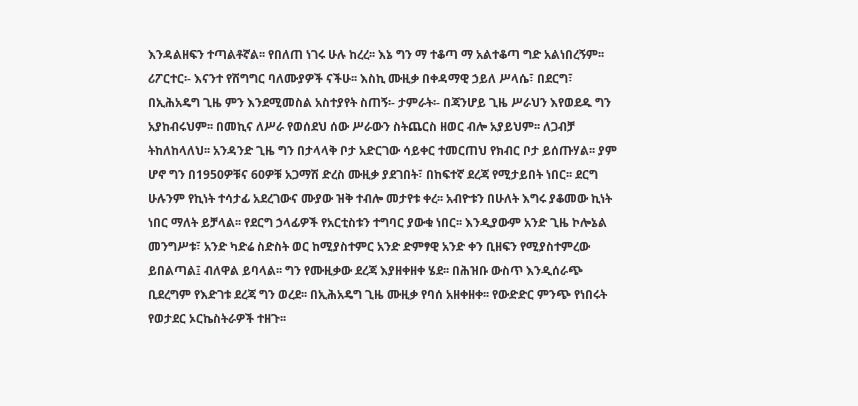እንዳልዘፍን ተጣልቶኛል፡፡ የበለጠ ነገሩ ሁሉ ከረረ፡፡ እኔ ግን ማ ተቆጣ ማ አልተቆጣ ግድ አልነበረኝም፡፡ ሪፖርተር፡- እናንተ የሽግግር ባለሙያዎች ናችሁ፡፡ እስኪ ሙዚቃ በቀዳማዊ ኃይለ ሥላሴ፣ በደርግ፣ በኢሕአዴግ ጊዜ ምን እንደሚመስል አስተያየት ስጠኝ፡- ታምራት፡- በጃንሆይ ጊዜ ሥራህን እየወደዱ ግን አያከብሩህም፡፡ በመኪና ለሥራ የወሰደህ ሰው ሥራውን ስትጨርስ ዘወር ብሎ አያይህም፡፡ ለጋብቻ ትከለከላለህ፡፡ አንዳንድ ጊዜ ግን በታላላቅ ቦታ አድርገው ሳይቀር ተመርጠህ የክብር ቦታ ይሰጡሃል፡፡ ያም ሆኖ ግን በ1950ዎቹና 60ዎቹ አጋማሽ ድረስ ሙዚቃ ያደገበት፣ በከፍተኛ ደረጃ የሚታይበት ነበር፡፡ ደርግ ሁሉንም የኪነት ተሳታፊ አደረገውና ሙያው ዝቅ ተብሎ መታየቱ ቀረ፡፡ አብዮቱን በሁለት እግሩ ያቆመው ኪነት ነበር ማለት ይቻላል፡፡ የደርግ ኃላፊዎች የአርቲስቱን ተግባር ያውቁ ነበር፡፡ እንዲያውም አንድ ጊዜ ኮሎኔል መንግሥቱ፣ አንድ ካድሬ ስድስት ወር ከሚያስተምር አንድ ድምፃዊ አንድ ቀን ቢዘፍን የሚያስተምረው ይበልጣል፤ ብለዋል ይባላል፡፡ ግን የሙዚቃው ደረጃ እያዘቀዘቀ ሄደ፡፡ በሕዝቡ ውስጥ እንዲሰራጭ ቢደረግም የእድገቱ ደረጃ ግን ወረደ፡፡ በኢሕአዴግ ጊዜ ሙዚቃ የባሰ አዘቀዘቀ፡፡ የውድድር ምንጭ የነበሩት የወታደር ኦርኬስትራዎች ተዘጉ፡፡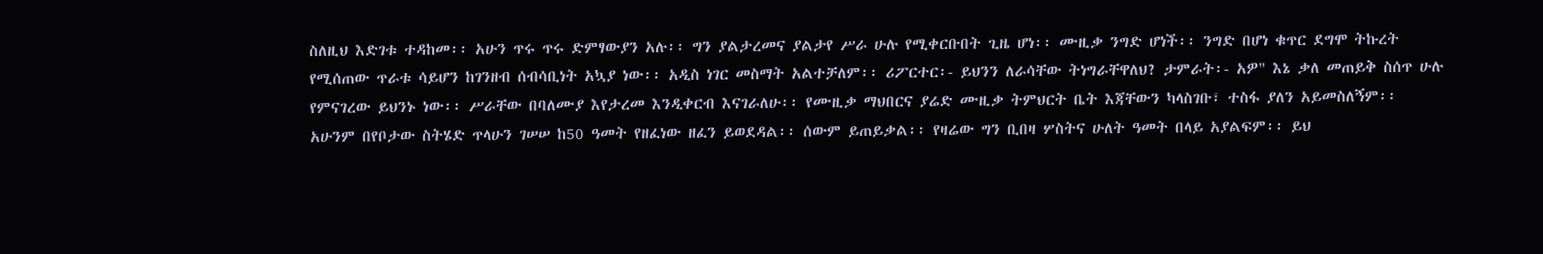ስለዚህ እድገቱ ተዳከመ፡፡ አሁን ጥሩ ጥሩ ድምፃውያን አሉ፡፡ ግን ያልታረመና ያልታየ ሥራ ሁሉ የሚቀርቡበት ጊዜ ሆነ፡፡ ሙዚቃ ንግድ ሆነች፡፡ ንግድ በሆነ ቁጥር ደግሞ ትኩረት የሚሰጠው ጥራቱ ሳይሆን ከገንዘብ ሰብሳቢነት አኳያ ነው፡፡ አዲስ ነገር መስማት አልተቻለም፡፡ ሪፖርተር፡- ይህንን ለራሳቸው ትነግራቸዋለህ? ታምራት፡- አዎ" እኔ ቃለ መጠይቅ ስሰጥ ሁሉ የምናገረው ይህንኑ ነው፡፡ ሥራቸው በባለሙያ እየታረመ እንዲቀርብ እናገራለሁ፡፡ የሙዚቃ ማህበርና ያሬድ ሙዚቃ ትምህርት ቤት እጃቸውን ካላስገቡ፣ ተስፋ ያለን አይመስለኝም፡፡ አሁንም በየቦታው ስትሄድ ጥላሁን ገሠሠ ከ50 ዓመት የዘፈነው ዘፈን ይወደዳል፡፡ ሰውም ይጠይቃል፡፡ የዛሬው ግን ቢበዛ ሦስትና ሁለት ዓመት በላይ አያልፍም፡፡ ይህ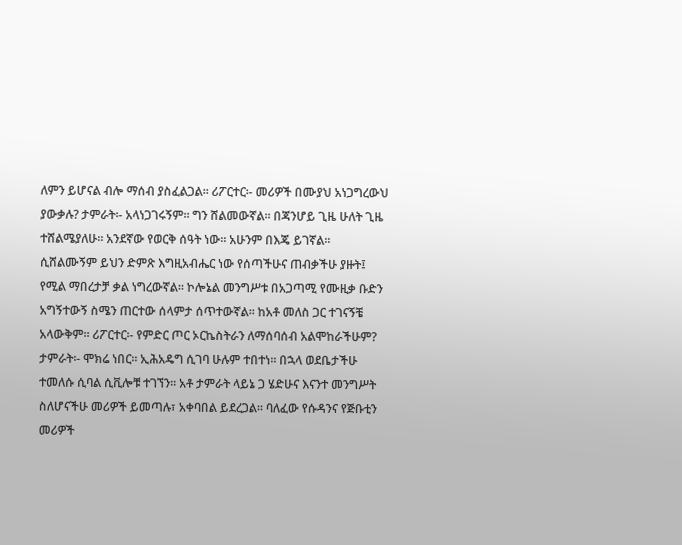ለምን ይሆናል ብሎ ማሰብ ያስፈልጋል፡፡ ሪፖርተር፡- መሪዎች በሙያህ አነጋግረውህ ያውቃሉ? ታምራት፡- አላነጋገሩኝም፡፡ ግን ሸልመውኛል፡፡ በጃንሆይ ጊዜ ሁለት ጊዜ ተሸልሜያለሁ፡፡ አንደኛው የወርቅ ሰዓት ነው፡፡ አሁንም በእጄ ይገኛል፡፡ ሲሸልሙኝም ይህን ድምጽ እግዚአብሔር ነው የሰጣችሁና ጠብቃችሁ ያዙት፤ የሚል ማበረታቻ ቃል ነግረውኛል፡፡ ኮሎኔል መንግሥቱ በአጋጣሚ የሙዚቃ ቡድን አግኝተውኝ ስሜን ጠርተው ሰላምታ ሰጥተውኛል፡፡ ከአቶ መለስ ጋር ተገናኝቼ አላውቅም፡፡ ሪፖርተር፡- የምድር ጦር ኦርኬስትራን ለማሰባሰብ አልሞከራችሁም? ታምራት፡- ሞክሬ ነበር፡፡ ኢሕአዴግ ሲገባ ሁሉም ተበተነ፡፡ በኋላ ወደቤታችሁ ተመለሱ ሲባል ሲቪሎቹ ተገኘን፡፡ አቶ ታምራት ላይኔ ጋ ሄድሁና እናንተ መንግሥት ስለሆናችሁ መሪዎች ይመጣሉ፣ አቀባበል ይደረጋል፡፡ ባለፈው የሱዳንና የጅቡቲን መሪዎች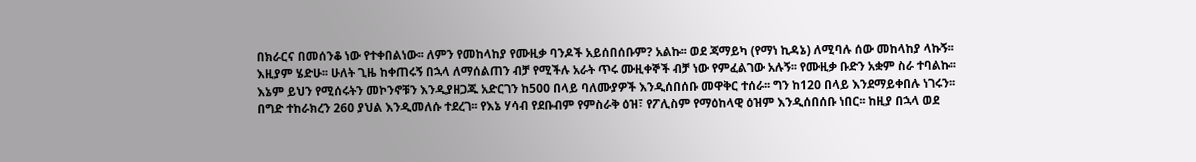በክራርና በመሰንቆ ነው የተቀበልነው፡፡ ለምን የመከላከያ የሙዚቃ ባንዶች አይሰበሰቡም? አልኩ፡፡ ወደ ጃማይካ (የማነ ኪዳኔ) ለሚባሉ ሰው መከላከያ ላኩኝ፡፡ እዚያም ሄድሁ፡፡ ሁለት ጊዜ ከቀጠሩኝ በኋላ ለማሰልጠን ብቻ የሚችሉ አራት ጥሩ ሙዚቀኞች ብቻ ነው የምፈልገው አሉኝ፡፡ የሙዚቃ ቡድን አቋም ስራ ተባልኩ፡፡ እኔም ይህን የሚሰሩትን መኮንኖቹን እንዲያዘጋጁ አድርገን ከ500 በላይ ባለሙያዎች እንዲሰበሰቡ መዋቅር ተሰራ፡፡ ግን ከ120 በላይ እንደማይቀበሉ ነገሩን፡፡ በግድ ተከራክረን 260 ያህል እንዲመለሱ ተደረገ፡፡ የእኔ ሃሳብ የደቡብም የምስራቅ ዕዝ፣ የፖሊስም የማዕከላዊ ዕዝም እንዲሰበሰቡ ነበር፡፡ ከዚያ በኋላ ወደ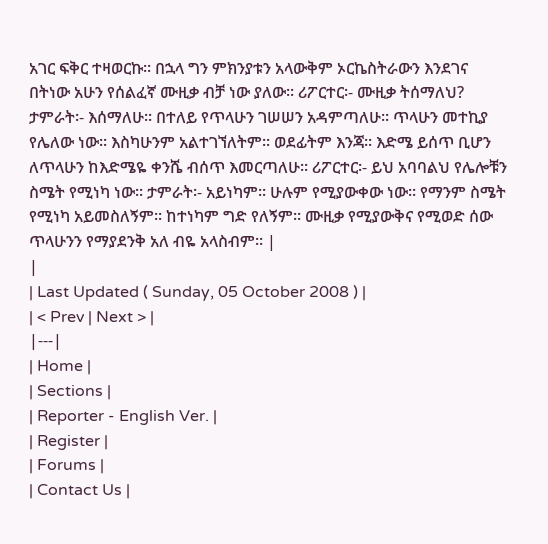አገር ፍቅር ተዛወርኩ፡፡ በኋላ ግን ምክንያቱን አላውቅም ኦርኬስትራውን እንደገና በትነው አሁን የሰልፈኛ ሙዚቃ ብቻ ነው ያለው፡፡ ሪፖርተር፡- ሙዚቃ ትሰማለህ? ታምራት፡- እሰማለሁ፡፡ በተለይ የጥላሁን ገሠሠን አዳምጣለሁ፡፡ ጥላሁን መተኪያ የሌለው ነው፡፡ እስካሁንም አልተገኘለትም፡፡ ወደፊትም እንጃ፡፡ እድሜ ይሰጥ ቢሆን ለጥላሁን ከእድሜዬ ቀንሼ ብሰጥ እመርጣለሁ፡፡ ሪፖርተር፡- ይህ አባባልህ የሌሎቹን ስሜት የሚነካ ነው፡፡ ታምራት፡- አይነካም፡፡ ሁሉም የሚያውቀው ነው፡፡ የማንም ስሜት የሚነካ አይመስለኝም፡፡ ከተነካም ግድ የለኝም፡፡ ሙዚቃ የሚያውቅና የሚወድ ሰው ጥላሁንን የማያደንቅ አለ ብዬ አላስብም፡፡ |
|
| Last Updated ( Sunday, 05 October 2008 ) |
| < Prev | Next > |
|---|
| Home |
| Sections |
| Reporter - English Ver. |
| Register |
| Forums |
| Contact Us |